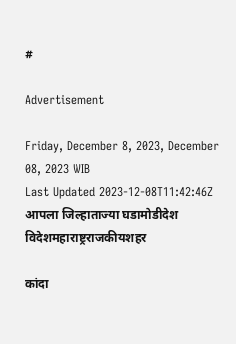#

Advertisement

Friday, December 8, 2023, December 08, 2023 WIB
Last Updated 2023-12-08T11:42:46Z
आपला जिल्हाताज्या घडामोडीदेश विदेशमहाराष्ट्रराजकीयशहर

कांदा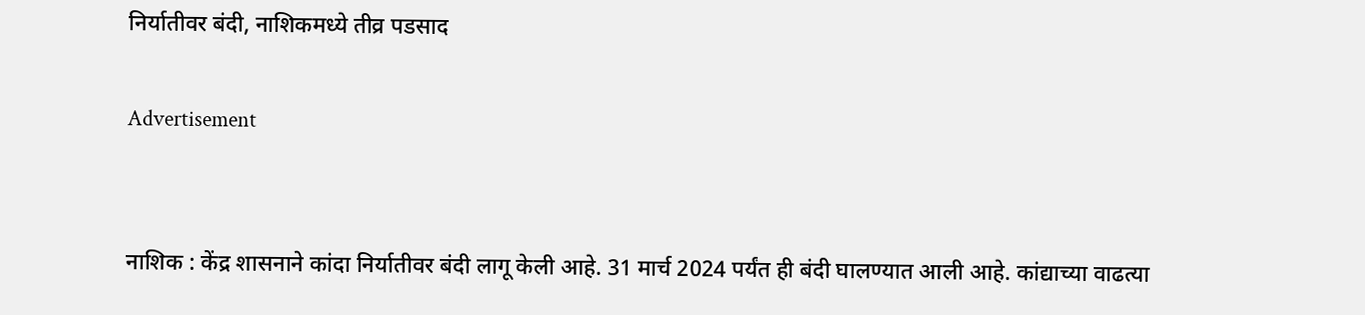निर्यातीवर बंदी, नाशिकमध्ये तीव्र पडसाद

Advertisement


नाशिक : केंद्र शासनाने कांदा निर्यातीवर बंदी लागू केली आहे. 31 मार्च 2024 पर्यंत ही बंदी घालण्यात आली आहे. कांद्याच्या वाढत्या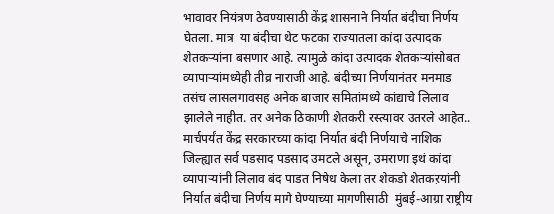भावावर नियंत्रण ठेवण्यासाठी केंद्र शासनाने निर्यात बंदीचा निर्णय घेतला. मात्र  या बंदीचा थेट फटका राज्यातला कांदा उत्पादक शेतकऱ्यांना बसणार आहे. त्यामुळे कांदा उत्पादक शेतकऱ्यांसोबत व्यापाऱ्यांमध्येही तीव्र नाराजी आहे. बंदीच्या निर्णयानंतर मनमाड तसंच लासलगावसह अनेक बाजार समितांमध्ये कांद्याचे लिलाव झालेले नाहीत. तर अनेक ठिकाणी शेतकरी रस्त्यावर उतरले आहेत..
मार्चपर्यंत केंद्र सरकारच्या कांदा निर्यात बंदी निर्णयाचे नाशिक जिल्ह्यात सर्व पडसाद पडसाद उमटले असून, उमराणा इथं कांदा व्यापाऱ्यांनी लिलाव बंद पाडत निषेध केला तर शेकडो शेतकऱयांनी निर्यात बंदीचा निर्णय मागे घेण्याच्या मागणीसाठी  मुंबई-आग्रा राष्ट्रीय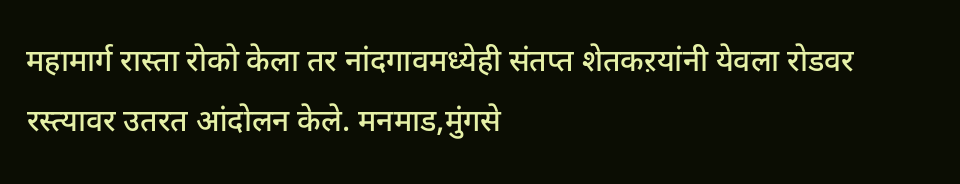महामार्ग रास्ता रोको केला तर नांदगावमध्येही संतप्त शेतकऱयांनी येवला रोडवर  रस्त्यावर उतरत आंदोलन केले. मनमाड,मुंगसे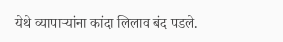येथे व्यापाऱ्यांना कांदा लिलाव बंद पडले.